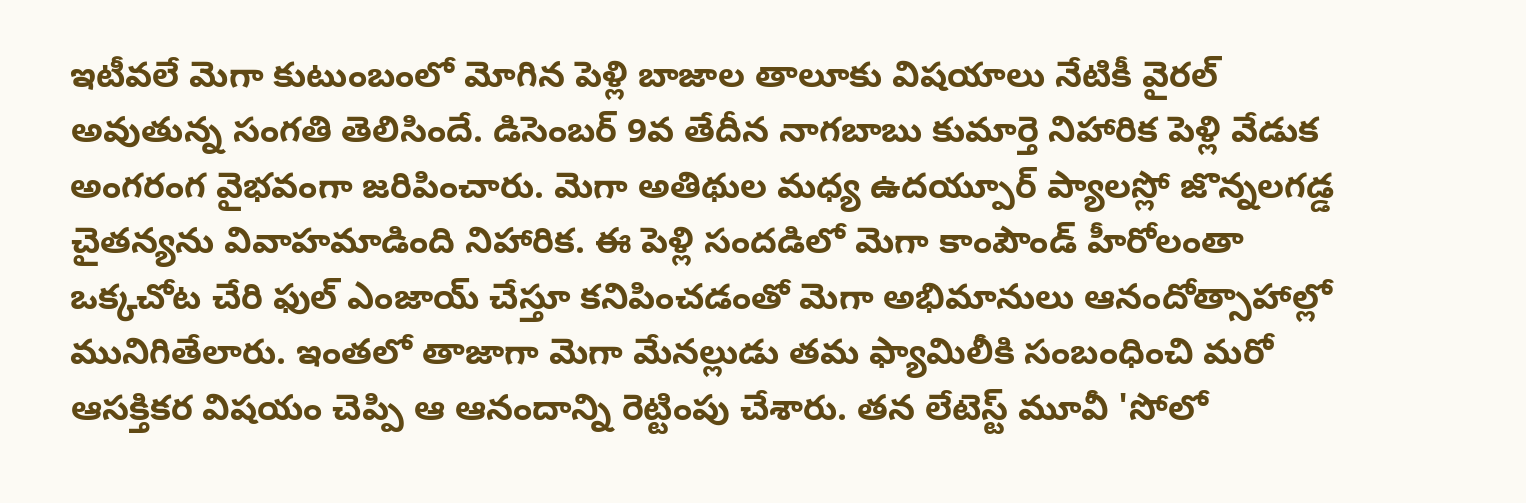ఇటీవలే మెగా కుటుంబంలో మోగిన పెళ్లి బాజాల తాలూకు విషయాలు నేటికీ వైరల్ అవుతున్న సంగతి తెలిసిందే. డిసెంబర్ 9వ తేదీన నాగబాబు కుమార్తె నిహారిక పెళ్లి వేడుక అంగరంగ వైభవంగా జరిపించారు. మెగా అతిథుల మధ్య ఉదయ్పూర్ ప్యాలస్లో జొన్నలగడ్డ చైతన్యను వివాహమాడింది నిహారిక. ఈ పెళ్లి సందడిలో మెగా కాంపౌండ్ హీరోలంతా ఒక్కచోట చేరి ఫుల్ ఎంజాయ్ చేస్తూ కనిపించడంతో మెగా అభిమానులు ఆనందోత్సాహాల్లో మునిగితేలారు. ఇంతలో తాజాగా మెగా మేనల్లుడు తమ ఫ్యామిలీకి సంబంధించి మరో ఆసక్తికర విషయం చెప్పి ఆ ఆనందాన్ని రెట్టింపు చేశారు. తన లేటెస్ట్ మూవీ 'సోలో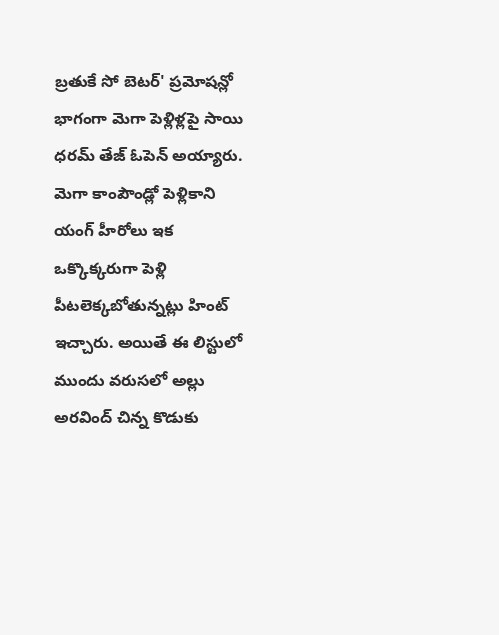బ్రతుకే సో బెటర్' ప్రమోషన్లో భాగంగా మెగా పెళ్లిళ్లపై సాయి ధరమ్ తేజ్ ఓపెన్ అయ్యారు. మెగా కాంపౌండ్లో పెళ్లికాని యంగ్ హీరోలు ఇక ఒక్కొక్కరుగా పెళ్లి పీటలెక్కబోతున్నట్లు హింట్ ఇచ్చారు. అయితే ఈ లిస్టులో ముందు వరుసలో అల్లు అరవింద్ చిన్న కొడుకు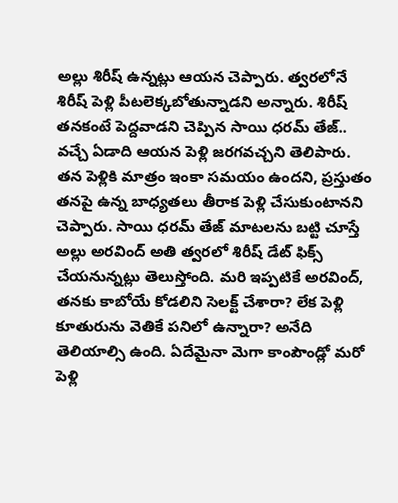అల్లు శిరీష్ ఉన్నట్లు ఆయన చెప్పారు. త్వరలోనే శిరీష్ పెళ్లి పీటలెక్కబోతున్నాడని అన్నారు. శిరీష్ తనకంటే పెద్దవాడని చెప్పిన సాయి ధరమ్ తేజ్.. వచ్చే ఏడాది ఆయన పెళ్లి జరగవచ్చని తెలిపారు. తన పెళ్లికి మాత్రం ఇంకా సమయం ఉందని, ప్రస్తుతం తనపై ఉన్న బాధ్యతలు తీరాక పెళ్లి చేసుకుంటానని చెప్పారు. సాయి ధరమ్ తేజ్ మాటలను బట్టి చూస్తే అల్లు అరవింద్ అతి త్వరలో శిరీష్ డేట్ ఫిక్స్ చేయనున్నట్లు తెలుస్తోంది. మరి ఇప్పటికే అరవింద్, తనకు కాబోయే కోడలిని సెలక్ట్ చేశారా? లేక పెళ్లి కూతురును వెతికే పనిలో ఉన్నారా? అనేది తెలియాల్సి ఉంది. ఏదేమైనా మెగా కాంపౌండ్లో మరో పెళ్లి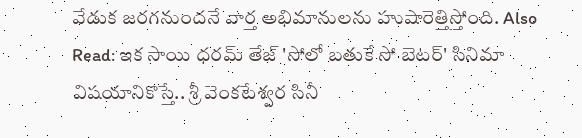వేడుక జరగనుందనే వార్త అభిమానులను హుషారెత్తిస్తోంది. Also Read: ఇక సాయి ధరమ్ తేజ్ 'సోలో బతుకే సో బెటర్' సినిమా విషయానికొస్తే.. శ్రీ వెంకటేశ్వర సినీ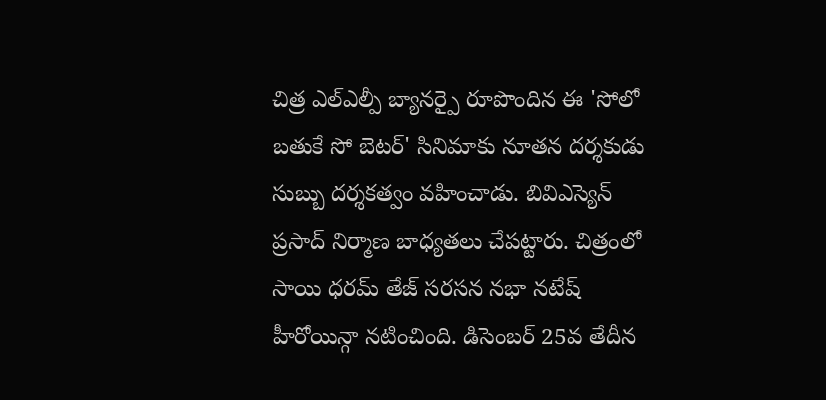చిత్ర ఎల్ఎల్పీ బ్యానర్పై రూపొందిన ఈ 'సోలో బతుకే సో బెటర్' సినిమాకు నూతన దర్శకుడు సుబ్బు దర్శకత్వం వహించాడు. బివిఎస్యెన్ ప్రసాద్ నిర్మాణ బాధ్యతలు చేపట్టారు. చిత్రంలో సాయి ధరమ్ తేజ్ సరసన నభా నటేష్ హీరోయిన్గా నటించింది. డిసెంబర్ 25వ తేదీన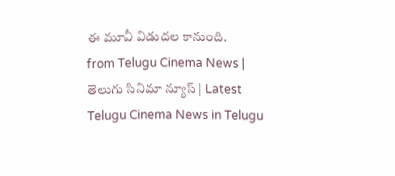ఈ మూవీ విడుదల కానుంది.
from Telugu Cinema News | తెలుగు సినిమా న్యూస్ | Latest Telugu Cinema News in Telugu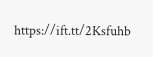https://ift.tt/2Ksfuhb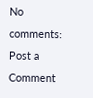No comments:
Post a Comment